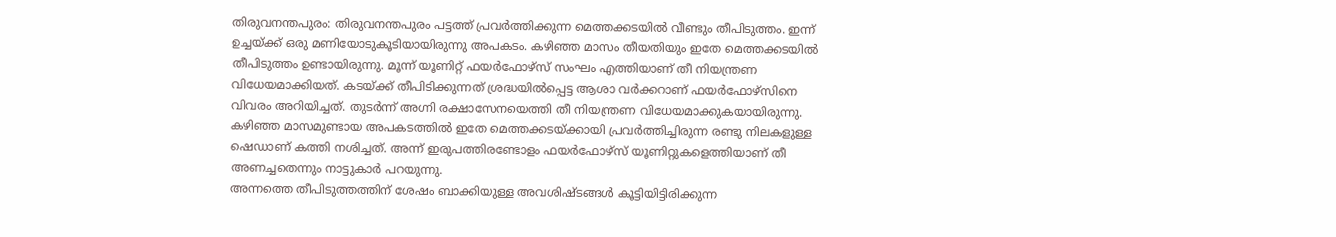തിരുവനന്തപുരം: തിരുവനന്തപുരം പട്ടത്ത് പ്രവർത്തിക്കുന്ന മെത്തക്കടയിൽ വീണ്ടും തീപിടുത്തം. ഇന്ന് ഉച്ചയ്ക്ക് ഒരു മണിയോടുകൂടിയായിരുന്നു അപകടം. കഴിഞ്ഞ മാസം തീയതിയും ഇതേ മെത്തക്കടയിൽ തീപിടുത്തം ഉണ്ടായിരുന്നു. മൂന്ന് യൂണിറ്റ് ഫയർഫോഴ്സ് സംഘം എത്തിയാണ് തീ നിയന്ത്രണ വിധേയമാക്കിയത്. കടയ്ക്ക് തീപിടിക്കുന്നത് ശ്രദ്ധയിൽപ്പെട്ട ആശാ വർക്കറാണ് ഫയർഫോഴ്സിനെ വിവരം അറിയിച്ചത്. തുടർന്ന് അഗ്നി രക്ഷാസേനയെത്തി തീ നിയന്ത്രണ വിധേയമാക്കുകയായിരുന്നു. കഴിഞ്ഞ മാസമുണ്ടായ അപകടത്തിൽ ഇതേ മെത്തക്കടയ്ക്കായി പ്രവർത്തിച്ചിരുന്ന രണ്ടു നിലകളുള്ള ഷെഡാണ് കത്തി നശിച്ചത്. അന്ന് ഇരുപത്തിരണ്ടോളം ഫയർഫോഴ്സ് യൂണിറ്റുകളെത്തിയാണ് തീ അണച്ചതെന്നും നാട്ടുകാർ പറയുന്നു.
അന്നത്തെ തീപിടുത്തത്തിന് ശേഷം ബാക്കിയുള്ള അവശിഷ്ടങ്ങൾ കൂട്ടിയിട്ടിരിക്കുന്ന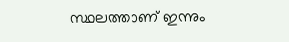സ്ഥലത്താണ് ഇന്നും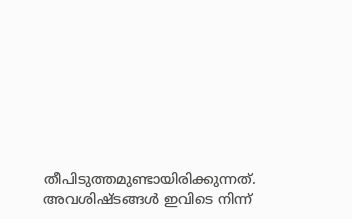തീപിടുത്തമുണ്ടായിരിക്കുന്നത്. അവശിഷ്ടങ്ങൾ ഇവിടെ നിന്ന്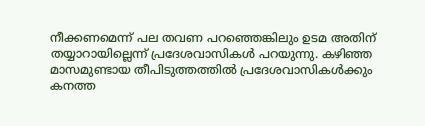നീക്കണമെന്ന് പല തവണ പറഞ്ഞെങ്കിലും ഉടമ അതിന് തയ്യാറായില്ലെന്ന് പ്രദേശവാസികൾ പറയുന്നു. കഴിഞ്ഞ മാസമുണ്ടായ തീപിടുത്തത്തിൽ പ്രദേശവാസികൾക്കും കനത്ത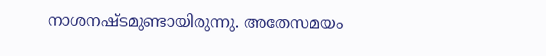നാശനഷ്ടമുണ്ടായിരുന്നു. അതേസമയം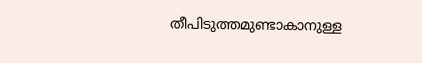തീപിടുത്തമുണ്ടാകാനുള്ള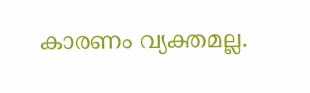കാരണം വ്യക്തമല്ല.